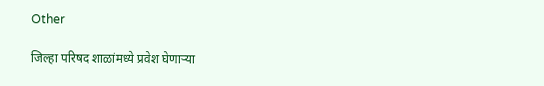Other

जिल्हा परिषद शाळांमध्ये प्रवेश घेणाऱ्या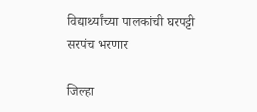विद्यार्थ्यांच्या पालकांची घरपट्टी सरपंच भरणार

जिल्हा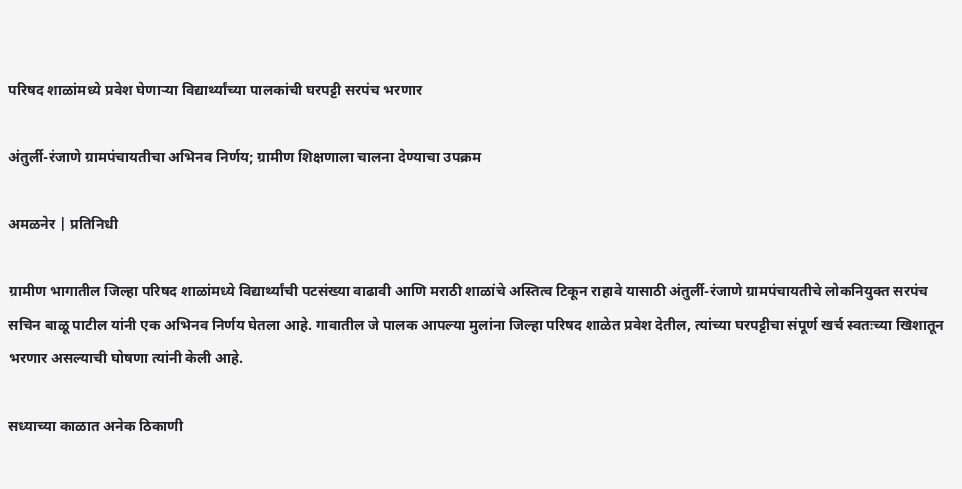परिषद शाळांमध्ये प्रवेश घेणाऱ्या विद्यार्थ्यांच्या पालकांची घरपट्टी सरपंच भरणार

अंतुर्ली-रंजाणे ग्रामपंचायतीचा अभिनव निर्णय; ग्रामीण शिक्षणाला चालना देण्याचा उपक्रम

अमळनेर | प्रतिनिधी

ग्रामीण भागातील जिल्हा परिषद शाळांमध्ये विद्यार्थ्यांची पटसंख्या वाढावी आणि मराठी शाळांचे अस्तित्व टिकून राहावे यासाठी अंतुर्ली-रंजाणे ग्रामपंचायतीचे लोकनियुक्त सरपंच सचिन बाळू पाटील यांनी एक अभिनव निर्णय घेतला आहे. गावातील जे पालक आपल्या मुलांना जिल्हा परिषद शाळेत प्रवेश देतील, त्यांच्या घरपट्टीचा संपूर्ण खर्च स्वतःच्या खिशातून भरणार असल्याची घोषणा त्यांनी केली आहे.

सध्याच्या काळात अनेक ठिकाणी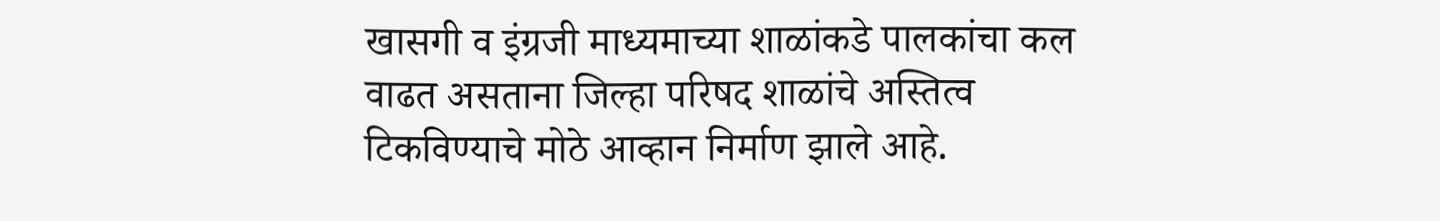खासगी व इंग्रजी माध्यमाच्या शाळांकडे पालकांचा कल वाढत असताना जिल्हा परिषद शाळांचे अस्तित्व टिकविण्याचे मोठे आव्हान निर्माण झाले आहे.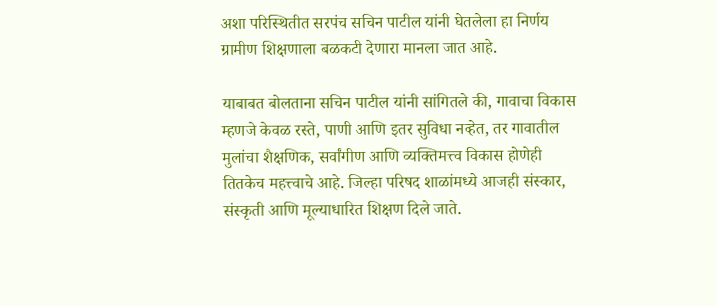अशा परिस्थितीत सरपंच सचिन पाटील यांनी घेतलेला हा निर्णय ग्रामीण शिक्षणाला बळकटी देणारा मानला जात आहे.

याबाबत बोलताना सचिन पाटील यांनी सांगितले की, गावाचा विकास म्हणजे केवळ रस्ते, पाणी आणि इतर सुविधा नव्हेत, तर गावातील मुलांचा शैक्षणिक, सर्वांगीण आणि व्यक्तिमत्त्व विकास होणेही तितकेच महत्त्वाचे आहे. जिल्हा परिषद शाळांमध्ये आजही संस्कार, संस्कृती आणि मूल्याधारित शिक्षण दिले जाते.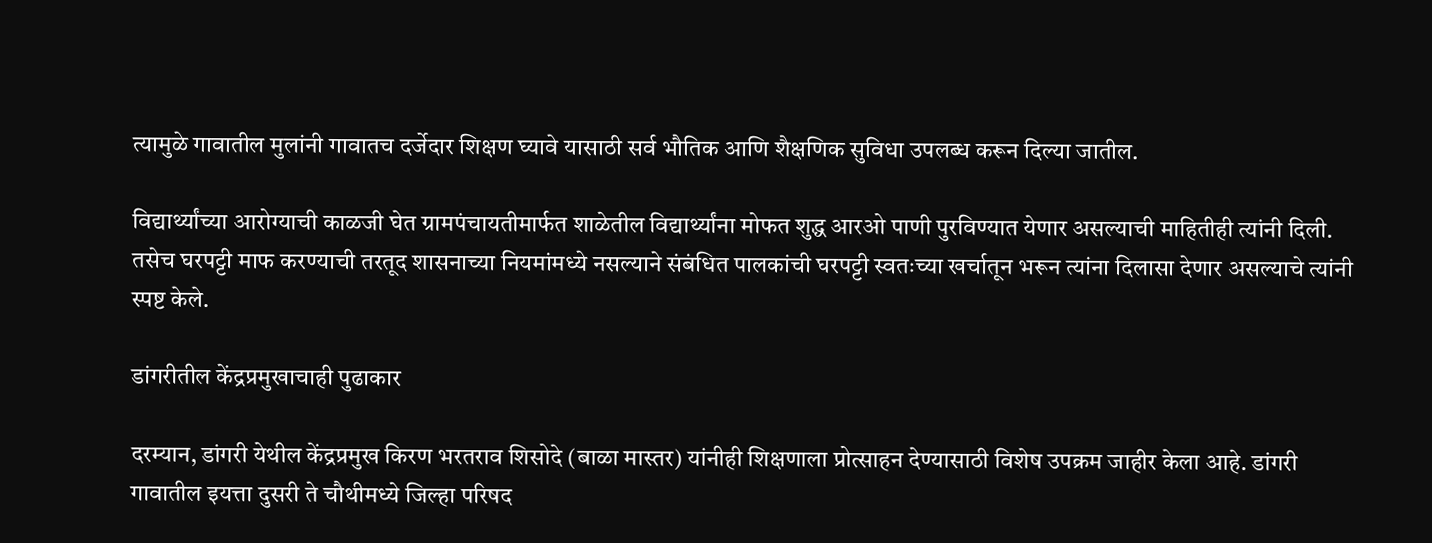त्यामुळे गावातील मुलांनी गावातच दर्जेदार शिक्षण घ्यावे यासाठी सर्व भौतिक आणि शैक्षणिक सुविधा उपलब्ध करून दिल्या जातील.

विद्यार्थ्यांच्या आरोग्याची काळजी घेत ग्रामपंचायतीमार्फत शाळेतील विद्यार्थ्यांना मोफत शुद्ध आरओ पाणी पुरविण्यात येणार असल्याची माहितीही त्यांनी दिली. तसेच घरपट्टी माफ करण्याची तरतूद शासनाच्या नियमांमध्ये नसल्याने संबंधित पालकांची घरपट्टी स्वतःच्या खर्चातून भरून त्यांना दिलासा देणार असल्याचे त्यांनी स्पष्ट केले.

डांगरीतील केंद्रप्रमुखाचाही पुढाकार

दरम्यान, डांगरी येथील केंद्रप्रमुख किरण भरतराव शिसोदे (बाळा मास्तर) यांनीही शिक्षणाला प्रोत्साहन देण्यासाठी विशेष उपक्रम जाहीर केला आहे. डांगरी गावातील इयत्ता दुसरी ते चौथीमध्ये जिल्हा परिषद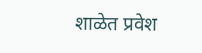शाळेत प्रवेश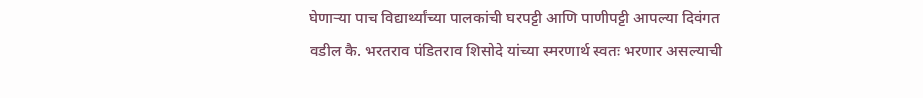घेणाऱ्या पाच विद्यार्थ्यांच्या पालकांची घरपट्टी आणि पाणीपट्टी आपल्या दिवंगत वडील कै. भरतराव पंडितराव शिसोदे यांच्या स्मरणार्थ स्वतः भरणार असल्याची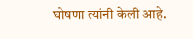घोषणा त्यांनी केली आहे.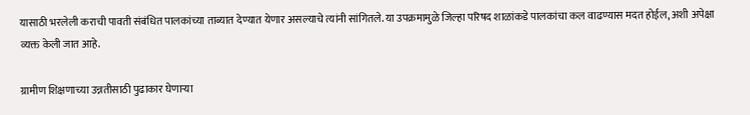यासाठी भरलेली कराची पावती संबंधित पालकांच्या ताब्यात देण्यात येणार असल्याचे त्यांनी सांगितले. या उपक्रमामुळे जिल्हा परिषद शाळांकडे पालकांचा कल वाढण्यास मदत होईल, अशी अपेक्षा व्यक्त केली जात आहे.

ग्रामीण शिक्षणाच्या उन्नतीसाठी पुढाकार घेणाऱ्या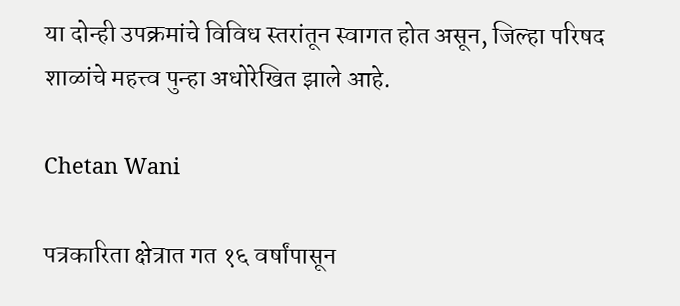या दोन्ही उपक्रमांचे विविध स्तरांतून स्वागत होत असून, जिल्हा परिषद शाळांचे महत्त्व पुन्हा अधोरेखित झाले आहे.

Chetan Wani

पत्रकारिता क्षेत्रात गत १६ वर्षांपासून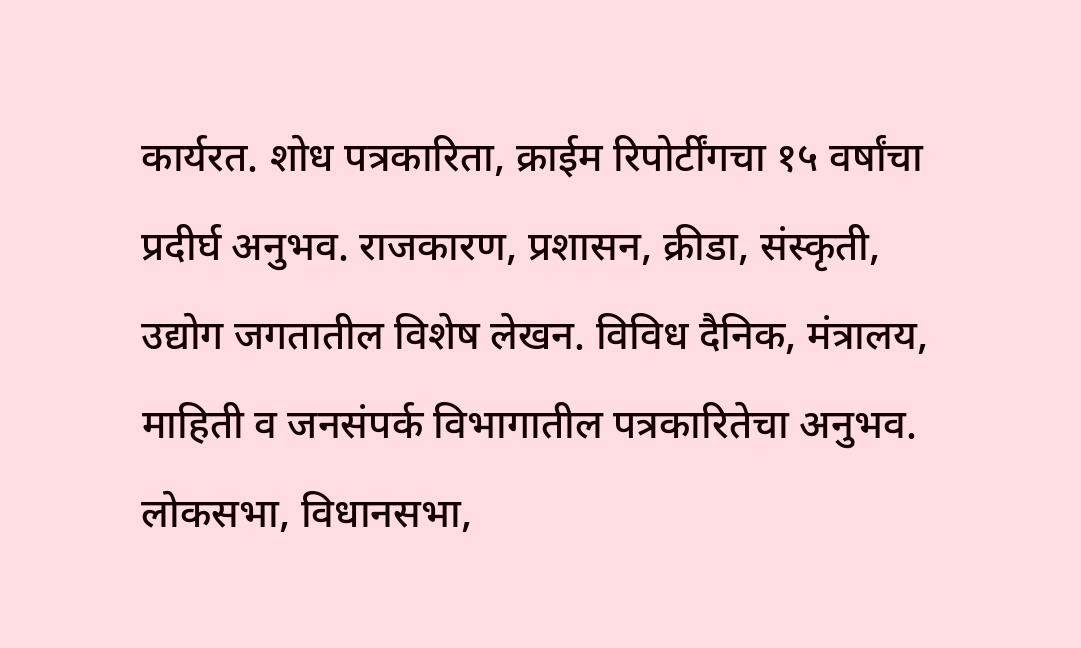कार्यरत. शोध पत्रकारिता, क्राईम रिपोर्टींगचा १५ वर्षांचा प्रदीर्घ अनुभव. राजकारण, प्रशासन, क्रीडा, संस्कृती, उद्योग जगतातील विशेष लेखन. विविध दैनिक, मंत्रालय, माहिती व जनसंपर्क विभागातील पत्रकारितेचा अनुभव. लोकसभा, विधानसभा,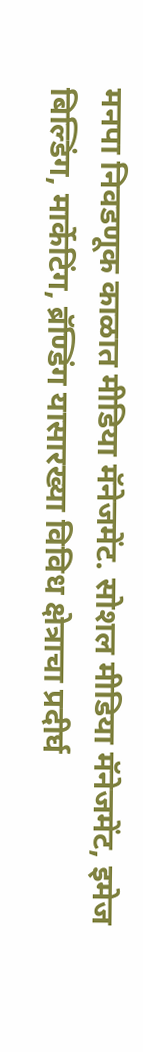मनपा निवडणूक काळात मीडिया मॅनेजमेंट. सोशल मीडिया मॅनेजमेंट, इमेज बिल्डिंग, मार्केटिंग, ब्रॅण्डिंग यासारख्या विविध क्षेत्राचा प्रदीर्घ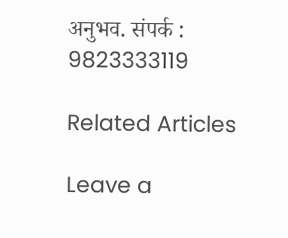अनुभव. संपर्क : 9823333119

Related Articles

Leave a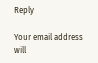Reply

Your email address will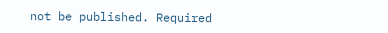not be published. Required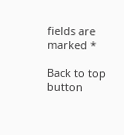fields are marked *

Back to top button